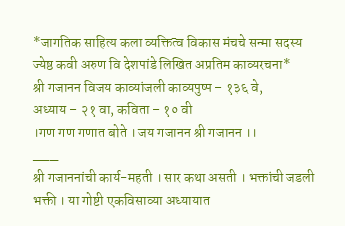*जागतिक साहित्य कला व्यक्तित्व विकास मंचचे सन्मा सदस्य ज्येष्ठ कवी अरुण वि देशपांडे लिखित अप्रतिम काव्यरचना*
श्री गजानन विजय काव्यांजली काव्यपुष्प – १३६ वे,
अध्याय – २१ वा, कविता – १० वी
।गण गण गणात बोते । जय गजानन श्री गजानन ।।
___
श्री गजाननांची कार्य-महती । सार कथा असती । भक्तांची जडली भक्ती । या गोष्टी एकविसाव्या अध्यायात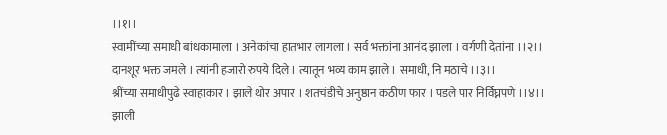।।१।।
स्वामींच्या समाधी बांधकामाला । अनेकांचा हातभार लागला । सर्व भक्तांना आनंद झाला । वर्गणी देतांना ।।२।।
दानशूर भक्त जमले । त्यांनी हजारो रुपये दिले । त्यातून भव्य काम झाले । समाधी, नि मठाचे ।।३।।
श्रींच्या समाधीपुढे स्वाहाकार । झाले थोर अपार । शतचंडीचे अनुष्ठान कठीण फार । पडले पार निर्विघ्नपणे ।।४।।
झाली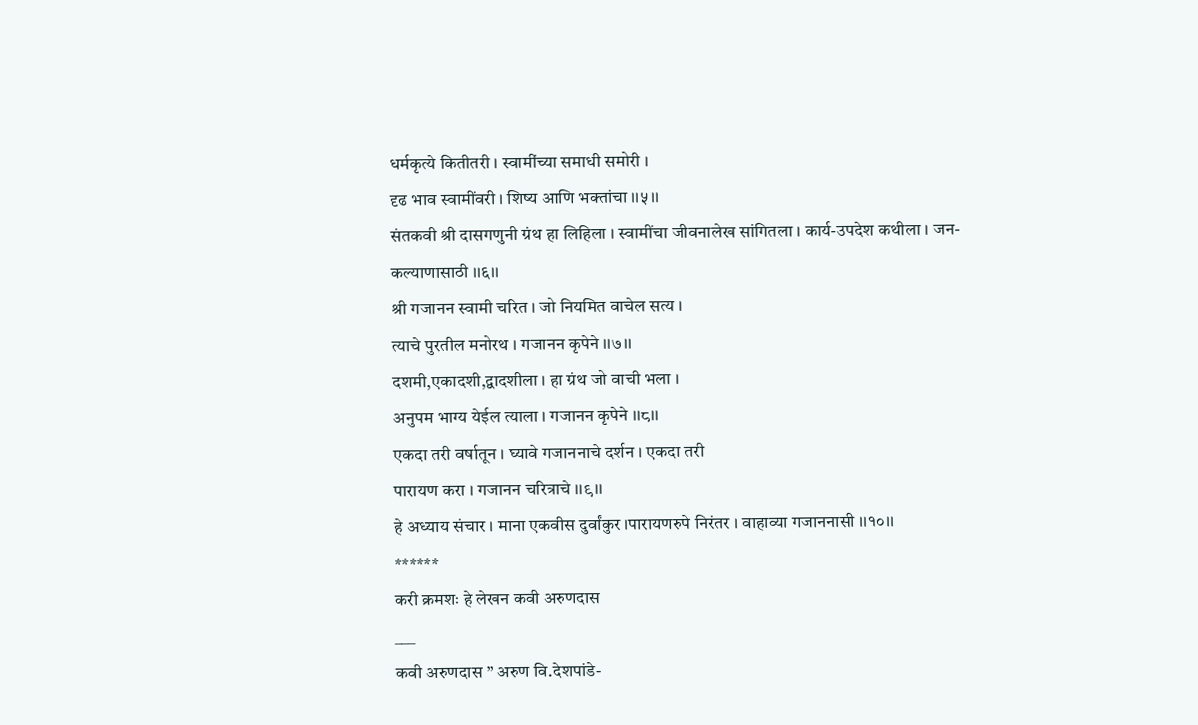धर्मकृत्ये कितीतरी । स्वामींच्या समाधी समोरी ।
दृढ भाव स्वामींवरी । शिष्य आणि भक्तांचा ।।५।।
संतकवी श्री दासगणुनी ग्रंथ हा लिहिला । स्वामींचा जीवनालेख सांगितला । कार्य-उपदेश कथीला । जन-कल्याणासाठी ।।६।।
श्री गजानन स्वामी चरित । जो नियमित वाचेल सत्य ।
त्याचे पुरतील मनोरथ । गजानन कृपेने ।।७।।
दशमी,एकादशी,द्वादशीला । हा ग्रंथ जो वाची भला ।
अनुपम भाग्य येईल त्याला । गजानन कृपेने ।।८।।
एकदा तरी वर्षातून । घ्यावे गजाननाचे दर्शन । एकदा तरी
पारायण करा । गजानन चरित्राचे ।।९।।
हे अध्याय संचार । माना एकवीस दुर्वांकुर ।पारायणरुपे निरंतर । वाहाव्या गजाननासी ।।१०।।
******
करी क्रमशः हे लेखन कवी अरुणदास
___
कवी अरुणदास ” अरुण वि.देशपांडे-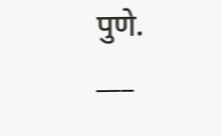पुणे.
___